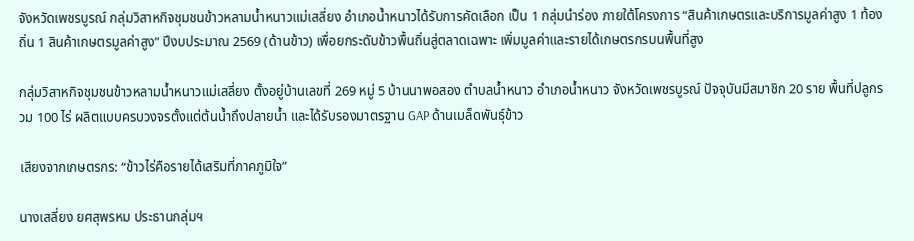จังหวัดเพชรบูรณ์ กลุ่มวิสาหกิจชุมชนข้าวหลามน้ำหนาวแม่เสลี่ยง อำเภอน้ำหนาวได้รับการคัดเลือก เป็น 1 กลุ่มนำร่อง ภายใต้โครงการ “สินค้าเกษตรและบริการมูลค่าสูง 1 ท้องถิ่น 1 สินค้าเกษตรมูลค่าสูง” ปีงบประมาณ 2569 (ด้านข้าว) เพื่อยกระดับข้าวพื้นถิ่นสู่ตลาดเฉพาะ เพิ่มมูลค่าและรายได้เกษตรกรบนพื้นที่สูง

กลุ่มวิสาหกิจชุมชนข้าวหลามน้ำหนาวแม่เสลี่ยง ตั้งอยู่บ้านเลขที่ 269 หมู่ 5 บ้านนาพอสอง ตำบลน้ำหนาว อำเภอน้ำหนาว จังหวัดเพชรบูรณ์ ปัจจุบันมีสมาชิก 20 ราย พื้นที่ปลูกรวม 100 ไร่ ผลิตแบบครบวงจรตั้งแต่ต้นน้ำถึงปลายน้ำ และได้รับรองมาตรฐาน GAP ด้านเมล็ดพันธุ์ข้าว

เสียงจากเกษตรกร: “ข้าวไร่คือรายได้เสริมที่ภาคภูมิใจ”

นางเสลี่ยง ยศสุพรหม ประธานกลุ่มฯ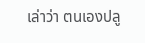เล่าว่า ตนเองปลู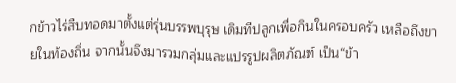กข้าวไร่สืบทอดมาตั้งแต่รุ่นบรรพบุรุษ เดิมทีปลูกเพื่อกินในครอบครัว เหลือถึงขายในท้องถิ่น จากนั้นจึงมารวมกลุ่มและแปรรูปผลิตภัณฑ์ เป็น“ข้า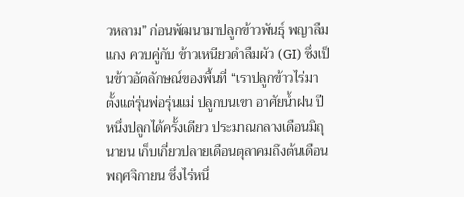วหลาม” ก่อนพัฒนามาปลูกข้าวพันธุ์ พญาลืมแกง ควบคู่กับ ข้าวเหนียวดำลืมผัว (GI) ซึ่งเป็นข้าวอัตลักษณ์ของพื้นที่ “เราปลูกข้าวไร่มาตั้งแต่รุ่นพ่อรุ่นแม่ ปลูกบนเขา อาศัยน้ำฝน ปีหนึ่งปลูกได้ครั้งเดียว ประมาณกลางเดือนมิถุนายน เก็บเกี่ยวปลายเดือนตุลาคมถึงต้นเดือนพฤศจิกายน ซึ่งไร่หนึ่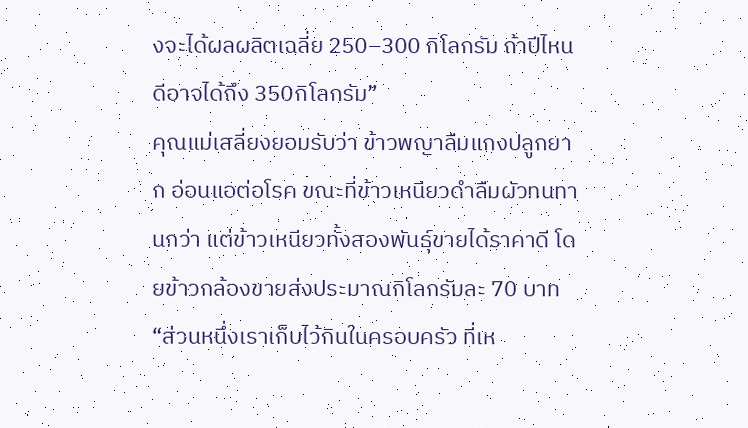งจะได้ผลผลิตเฉลี่ย 250–300 กิโลกรัม ถ้าปีไหนดีอาจได้ถึง 350กิโลกรัม”
คุณแม่เสลี่ยงยอมรับว่า ข้าวพญาลืมแกงปลูกยาก อ่อนแอต่อโรค ขณะที่ข้าวเหนียวดำลืมผัวทนทานกว่า แต่ข้าวเหนียวทั้งสองพันธุ์ขายได้ราคาดี โดยข้าวกล้องขายส่งประมาณกิโลกรัมละ 70 บาท
“ส่วนหนึ่งเราเก็บไว้กินในครอบครัว ที่เห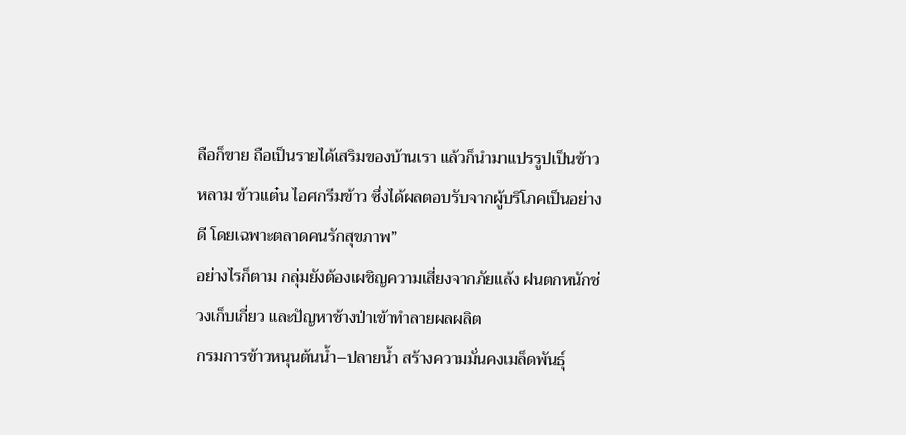ลือก็ขาย ถือเป็นรายได้เสริมของบ้านเรา แล้วก็นำมาแปรรูปเป็นข้าวหลาม ข้าวแต๋น ไอศกรีมข้าว ซึ่งได้ผลตอบรับจากผู้บริโภคเป็นอย่างดี โดยเฉพาะตลาดคนรักสุขภาพ”
อย่างไรก็ตาม กลุ่มยังต้องเผชิญความเสี่ยงจากภัยแล้ง ฝนตกหนักช่วงเก็บเกี่ยว และปัญหาช้างป่าเข้าทำลายผลผลิต
กรมการข้าวหนุนต้นน้ำ–ปลายน้ำ สร้างความมั่นคงเมล็ดพันธุ์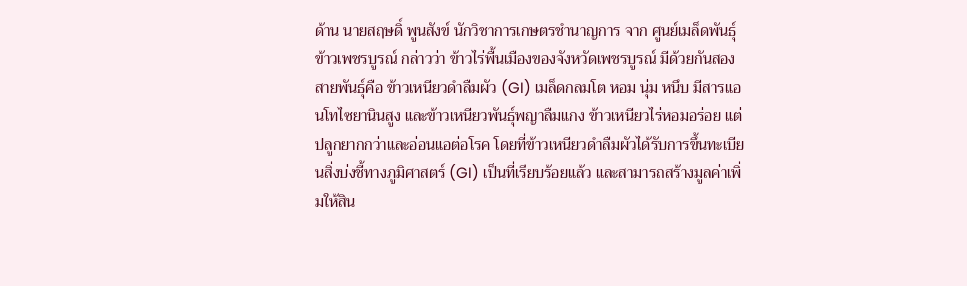ด้าน นายสฤษดิ์ พูนสังข์ นักวิชาการเกษตรชำนาญการ จาก ศูนย์เมล็ดพันธุ์ข้าวเพชรบูรณ์ กล่าวว่า ข้าวไร่พื้นเมืองของจังหวัดเพชรบูรณ์ มีด้วยกันสองสายพันธุ์คือ ข้าวเหนียวดำลืมผัว (GI) เมล็ดกลมโต หอม นุ่ม หนึบ มีสารแอนโทไซยานินสูง และข้าวเหนียวพันธุ์พญาลืมแกง ข้าวเหนียวไร่หอมอร่อย แต่ปลูกยากกว่าและอ่อนแอต่อโรค โดยที่ข้าวเหนียวดำลืมผัวได้รับการขึ้นทะเบียนสิ่งบ่งชี้ทางภูมิศาสตร์ (GI) เป็นที่เรียบร้อยแล้ว และสามารถสร้างมูลค่าเพิ่มให้สิน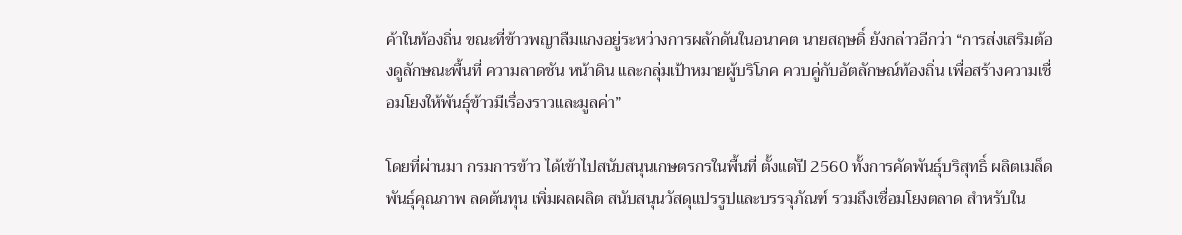ค้าในท้องถิ่น ขณะที่ข้าวพญาลืมแกงอยู่ระหว่างการผลักดันในอนาคต นายสฤษดิ์ ยังกล่าวอีกว่า “การส่งเสริมต้องดูลักษณะพื้นที่ ความลาดชัน หน้าดิน และกลุ่มเป้าหมายผู้บริโภค ควบคู่กับอัตลักษณ์ท้องถิ่น เพื่อสร้างความเชื่อมโยงให้พันธุ์ข้าวมีเรื่องราวและมูลค่า”

โดยที่ผ่านมา กรมการข้าว ได้เข้าไปสนับสนุนเกษตรกรในพื้นที่ ตั้งแต่ปี 2560 ทั้งการคัดพันธุ์บริสุทธิ์ ผลิตเมล็ดพันธุ์คุณภาพ ลดต้นทุน เพิ่มผลผลิต สนับสนุนวัสดุแปรรูปและบรรจุภัณฑ์ รวมถึงเชื่อมโยงตลาด สำหรับใน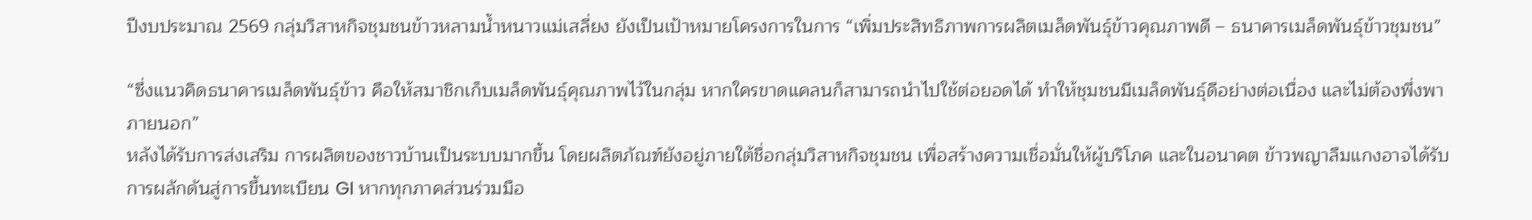ปีงบประมาณ 2569 กลุ่มวิสาหกิจชุมชนข้าวหลามน้ำหนาวแม่เสลี่ยง ยังเป็นเป้าหมายโครงการในการ “เพิ่มประสิทธิภาพการผลิตเมล็ดพันธุ์ข้าวคุณภาพดี – ธนาคารเมล็ดพันธุ์ข้าวชุมชน”

“ซึ่งแนวคิดธนาคารเมล็ดพันธุ์ข้าว คือให้สมาชิกเก็บเมล็ดพันธุ์คุณภาพไว้ในกลุ่ม หากใครขาดแคลนก็สามารถนำไปใช้ต่อยอดได้ ทำให้ชุมชนมีเมล็ดพันธุ์ดีอย่างต่อเนื่อง และไม่ต้องพึ่งพาภายนอก”
หลังได้รับการส่งเสริม การผลิตของชาวบ้านเป็นระบบมากขึ้น โดยผลิตภัณฑ์ยังอยู่ภายใต้ชื่อกลุ่มวิสาหกิจชุมชน เพื่อสร้างความเชื่อมั่นให้ผู้บริโภค และในอนาคต ข้าวพญาลืมแกงอาจได้รับการผลักดันสู่การขึ้นทะเบียน GI หากทุกภาคส่วนร่วมมือ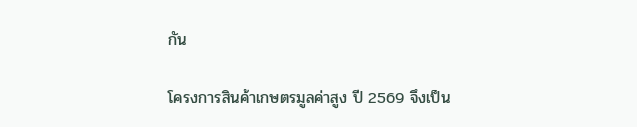กัน

โครงการสินค้าเกษตรมูลค่าสูง ปี 2569 จึงเป็น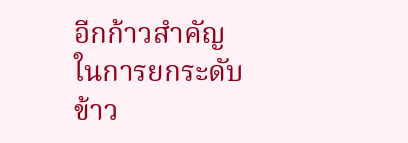อีกก้าวสำคัญในการยกระดับข้าว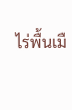ไร่พื้นเมื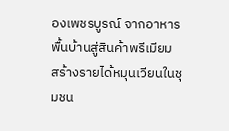องเพชรบูรณ์ จากอาหารพื้นบ้านสู่สินค้าพรีเมียม สร้างรายได้หมุนเวียนในชุมชน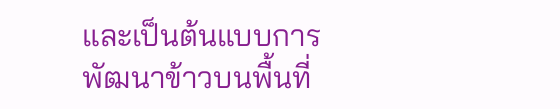และเป็นต้นแบบการพัฒนาข้าวบนพื้นที่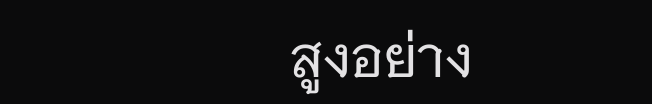สูงอย่าง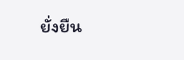ยั่งยืน